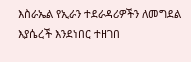እስራኤል የኢራን ተደራዳሪዎችን ለመግደል እያሴረች እንደነበር ተዘገበ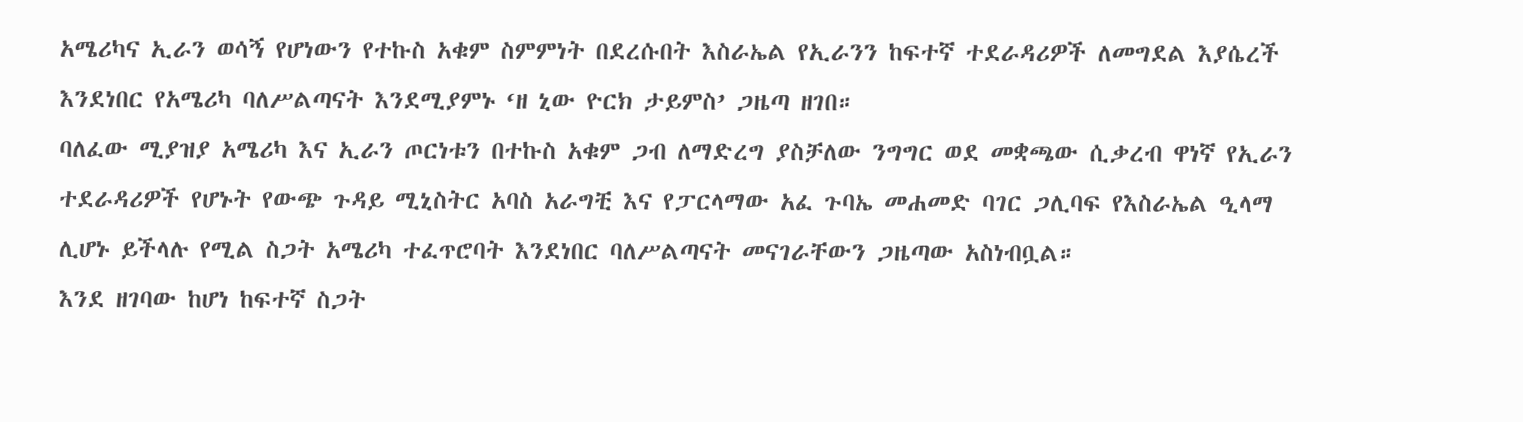አሜሪካና ኢራን ወሳኝ የሆነውን የተኩስ አቁም ስምምነት በደረሱበት እስራኤል የኢራንን ከፍተኛ ተደራዳሪዎች ለመግደል እያሴረች እንደነበር የአሜሪካ ባለሥልጣናት እንደሚያምኑ ‘ዘ ኒው ዮርክ ታይምስ’ ጋዜጣ ዘገበ።
ባለፈው ሚያዝያ አሜሪካ እና ኢራን ጦርነቱን በተኩስ አቁም ጋብ ለማድረግ ያስቻለው ንግግር ወደ መቋጫው ሲቃረብ ዋነኛ የኢራን ተደራዳሪዎች የሆኑት የውጭ ጉዳይ ሚኒስትር አባስ አራግቺ እና የፓርላማው አፈ ጉባኤ መሐመድ ባገር ጋሊባፍ የእስራኤል ዒላማ ሊሆኑ ይችላሉ የሚል ስጋት አሜሪካ ተፈጥሮባት እንደነበር ባለሥልጣናት መናገራቸውን ጋዜጣው አስነብቧል።
እንደ ዘገባው ከሆነ ከፍተኛ ስጋት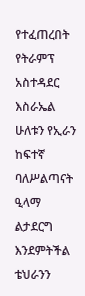የተፈጠረበት የትራምፕ አስተዳደር እስራኤል ሁለቱን የኢራን ከፍተኛ ባለሥልጣናት ዒላማ ልታደርግ እንደምትችል ቴህራንን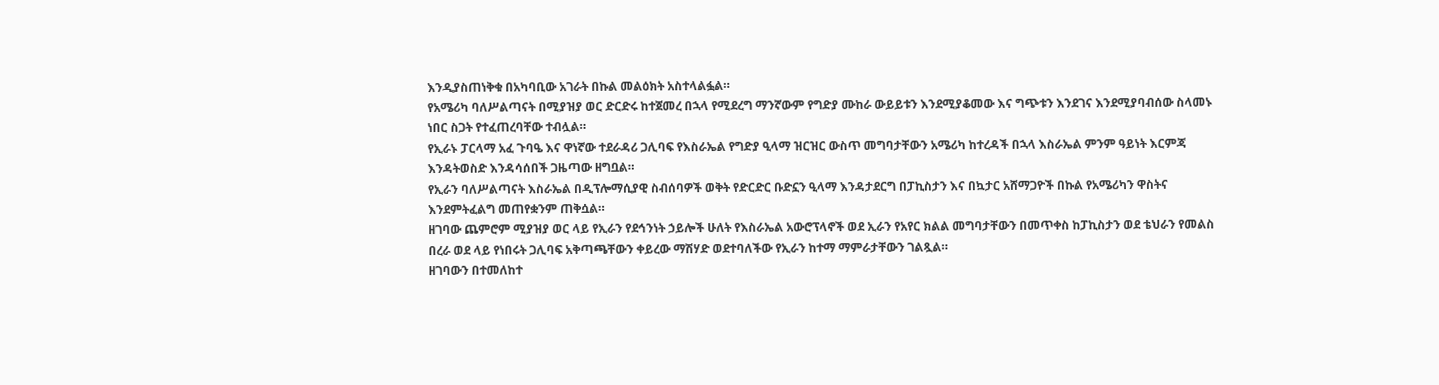እንዲያስጠነቅቁ በአካባቢው አገራት በኩል መልዕክት አስተላልፏል።
የአሜሪካ ባለሥልጣናት በሚያዝያ ወር ድርድሩ ከተጀመረ በኋላ የሚደረግ ማንኛውም የግድያ ሙከራ ውይይቱን እንደሚያቆመው እና ግጭቱን እንደገና እንደሚያባብሰው ስላመኑ ነበር ስጋት የተፈጠረባቸው ተብሏል።
የኢራኑ ፓርላማ አፈ ጉባዔ እና ዋነኛው ተደራዳሪ ጋሊባፍ የእስራኤል የግድያ ዒላማ ዝርዝር ውስጥ መግባታቸውን አሜሪካ ከተረዳች በኋላ እስራኤል ምንም ዓይነት እርምጃ እንዳትወስድ እንዳሳሰበች ጋዜጣው ዘግቧል።
የኢራን ባለሥልጣናት እስራኤል በዲፕሎማሲያዊ ስብሰባዎች ወቅት የድርድር ቡድኗን ዒላማ እንዳታደርግ በፓኪስታን እና በኳታር አሸማጋዮች በኩል የአሜሪካን ዋስትና እንደምትፈልግ መጠየቋንም ጠቅሷል።
ዘገባው ጨምሮም ሚያዝያ ወር ላይ የኢራን የደኅንነት ኃይሎች ሁለት የእስራኤል አውሮፕላኖች ወደ ኢራን የአየር ክልል መግባታቸውን በመጥቀስ ከፓኪስታን ወደ ቴህራን የመልስ በረራ ወደ ላይ የነበሩት ጋሊባፍ አቅጣጫቸውን ቀይረው ማሽሃድ ወደተባለችው የኢራን ከተማ ማምራታቸውን ገልጿል።
ዘገባውን በተመለከተ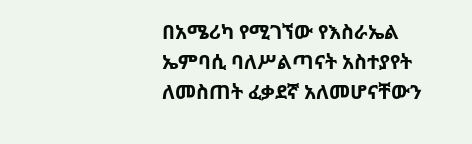በአሜሪካ የሚገኘው የእስራኤል ኤምባሲ ባለሥልጣናት አስተያየት ለመስጠት ፈቃደኛ አለመሆናቸውን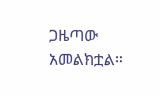ጋዜጣው አመልክቷል።